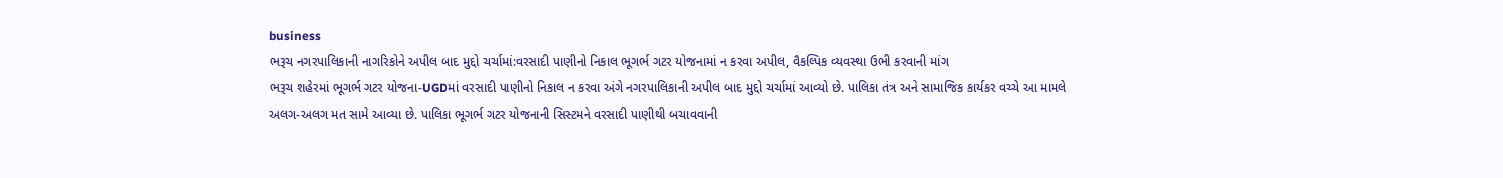business
ભરૂચ નગરપાલિકાની નાગરિકોને અપીલ બાદ મુદ્દો ચર્ચામાં:વરસાદી પાણીનો નિકાલ ભૂગર્ભ ગટર યોજનામાં ન કરવા અપીલ, વૈકલ્પિક વ્યવસ્થા ઉભી કરવાની માંગ
ભરૂચ શહેરમાં ભૂગર્ભ ગટર યોજના-UGDમાં વરસાદી પાણીનો નિકાલ ન કરવા અંગે નગરપાલિકાની અપીલ બાદ મુદ્દો ચર્ચામાં આવ્યો છે. પાલિકા તંત્ર અને સામાજિક કાર્યકર વચ્ચે આ મામલે અલગ-અલગ મત સામે આવ્યા છે. પાલિકા ભૂગર્ભ ગટર યોજનાની સિસ્ટમને વરસાદી પાણીથી બચાવવાની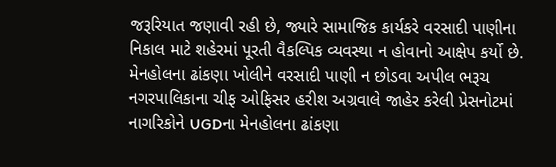જરૂરિયાત જણાવી રહી છે, જ્યારે સામાજિક કાર્યકરે વરસાદી પાણીના નિકાલ માટે શહેરમાં પૂરતી વૈકલ્પિક વ્યવસ્થા ન હોવાનો આક્ષેપ કર્યો છે. મેનહોલના ઢાંકણા ખોલીને વરસાદી પાણી ન છોડવા અપીલ ભરૂચ નગરપાલિકાના ચીફ ઓફિસર હરીશ અગ્રવાલે જાહેર કરેલી પ્રેસનોટમાં નાગરિકોને UGDના મેનહોલના ઢાંકણા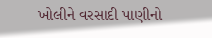ખોલીને વરસાદી પાણીનો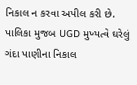નિકાલ ન કરવા અપીલ કરી છે. પાલિકા મુજબ UGD મુખ્યત્વે ઘરેલું ગંદા પાણીના નિકાલ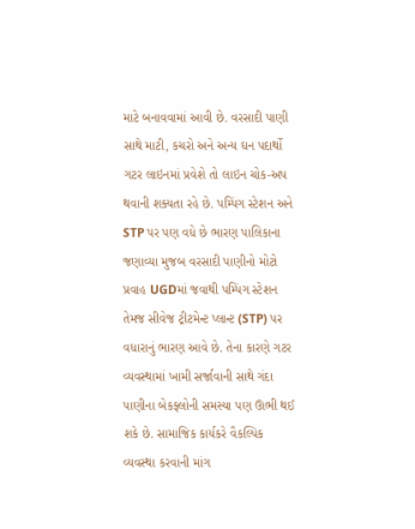માટે બનાવવામાં આવી છે. વરસાદી પાણી સાથે માટી, કચરો અને અન્ય ઘન પદાર્થો ગટર લાઇનમાં પ્રવેશે તો લાઇન ચોક-અપ થવાની શક્યતા રહે છે. પમ્પિંગ સ્ટેશન અને STP પર પણ વધે છે ભારણ પાલિકાના જણાવ્યા મુજબ વરસાદી પાણીનો મોટો પ્રવાહ UGDમાં જવાથી પમ્પિંગ સ્ટેશન તેમજ સીવેજ ટ્રીટમેન્ટ પ્લાન્ટ (STP) પર વધારાનું ભારણ આવે છે. તેના કારણે ગટર વ્યવસ્થામાં ખામી સર્જાવાની સાથે ગંદા પાણીના બેકફ્લોની સમસ્યા પણ ઊભી થઈ શકે છે. સામાજિક કાર્યકરે વૈકલ્પિક વ્યવસ્થા કરવાની માંગ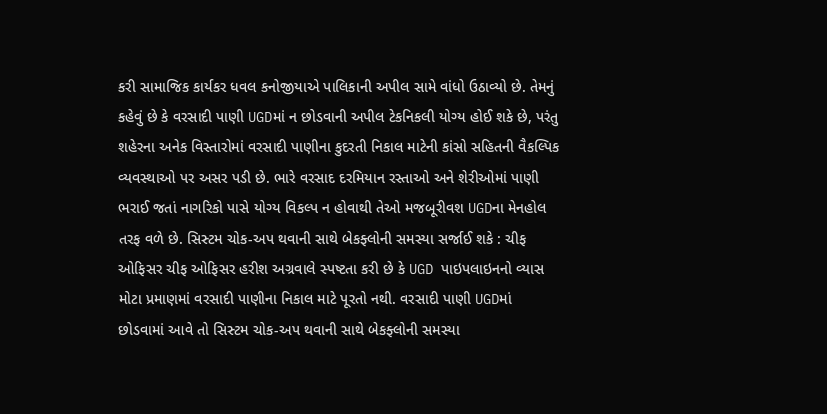કરી સામાજિક કાર્યકર ધવલ કનોજીયાએ પાલિકાની અપીલ સામે વાંધો ઉઠાવ્યો છે. તેમનું કહેવું છે કે વરસાદી પાણી UGDમાં ન છોડવાની અપીલ ટેકનિકલી યોગ્ય હોઈ શકે છે, પરંતુ શહેરના અનેક વિસ્તારોમાં વરસાદી પાણીના કુદરતી નિકાલ માટેની કાંસો સહિતની વૈકલ્પિક વ્યવસ્થાઓ પર અસર પડી છે. ભારે વરસાદ દરમિયાન રસ્તાઓ અને શેરીઓમાં પાણી ભરાઈ જતાં નાગરિકો પાસે યોગ્ય વિકલ્પ ન હોવાથી તેઓ મજબૂરીવશ UGDના મેનહોલ તરફ વળે છે. સિસ્ટમ ચોક-અપ થવાની સાથે બેકફ્લોની સમસ્યા સર્જાઈ શકે : ચીફ ઓફિસર ચીફ ઓફિસર હરીશ અગ્રવાલે સ્પષ્ટતા કરી છે કે UGD પાઇપલાઇનનો વ્યાસ મોટા પ્રમાણમાં વરસાદી પાણીના નિકાલ માટે પૂરતો નથી. વરસાદી પાણી UGDમાં છોડવામાં આવે તો સિસ્ટમ ચોક-અપ થવાની સાથે બેકફ્લોની સમસ્યા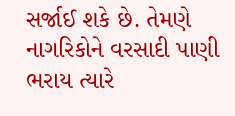સર્જાઈ શકે છે. તેમણે નાગરિકોને વરસાદી પાણી ભરાય ત્યારે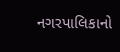નગરપાલિકાનો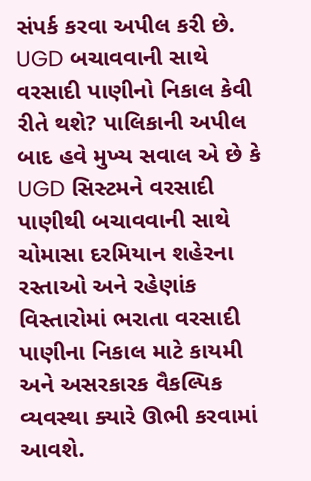સંપર્ક કરવા અપીલ કરી છે. UGD બચાવવાની સાથે વરસાદી પાણીનો નિકાલ કેવી રીતે થશે? પાલિકાની અપીલ બાદ હવે મુખ્ય સવાલ એ છે કે UGD સિસ્ટમને વરસાદી પાણીથી બચાવવાની સાથે ચોમાસા દરમિયાન શહેરના રસ્તાઓ અને રહેણાંક વિસ્તારોમાં ભરાતા વરસાદી પાણીના નિકાલ માટે કાયમી અને અસરકારક વૈકલ્પિક વ્યવસ્થા ક્યારે ઊભી કરવામાં આવશે.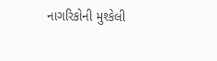નાગરિકોની મુશ્કેલી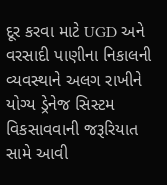દૂર કરવા માટે UGD અને વરસાદી પાણીના નિકાલની વ્યવસ્થાને અલગ રાખીને યોગ્ય ડ્રેનેજ સિસ્ટમ વિકસાવવાની જરૂરિયાત સામે આવી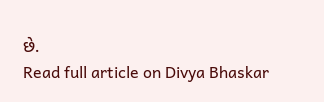છે.
Read full article on Divya Bhaskar